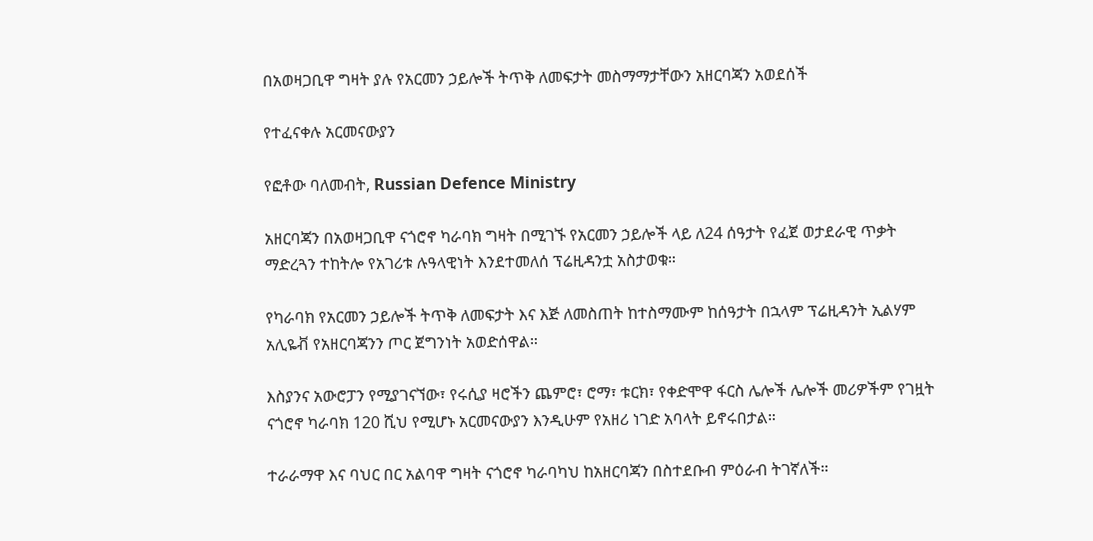በአወዛጋቢዋ ግዛት ያሉ የአርመን ኃይሎች ትጥቅ ለመፍታት መስማማታቸውን አዘርባጃን አወደሰች

የተፈናቀሉ አርመናውያን

የፎቶው ባለመብት, Russian Defence Ministry

አዘርባጃን በአወዛጋቢዋ ናጎሮኖ ካራባክ ግዛት በሚገኙ የአርመን ኃይሎች ላይ ለ24 ሰዓታት የፈጀ ወታደራዊ ጥቃት ማድረጓን ተከትሎ የአገሪቱ ሉዓላዊነት እንደተመለሰ ፕሬዚዳንቷ አስታወቁ።

የካራባክ የአርመን ኃይሎች ትጥቅ ለመፍታት እና እጅ ለመስጠት ከተስማሙም ከሰዓታት በኋላም ፕሬዚዳንት ኢልሃም አሊዬቭ የአዘርባጃንን ጦር ጀግንነት አወድሰዋል።

እስያንና አውሮፓን የሚያገናኘው፣ የሩሲያ ዛሮችን ጨምሮ፣ ሮማ፣ ቱርክ፣ የቀድሞዋ ፋርስ ሌሎች ሌሎች መሪዎችም የገዟት ናጎሮኖ ካራባክ 120 ሺህ የሚሆኑ አርመናውያን እንዲሁም የአዘሪ ነገድ አባላት ይኖሩበታል።

ተራራማዋ እና ባህር በር አልባዋ ግዛት ናጎሮኖ ካራባካህ ከአዘርባጃን በስተደቡብ ምዕራብ ትገኛለች።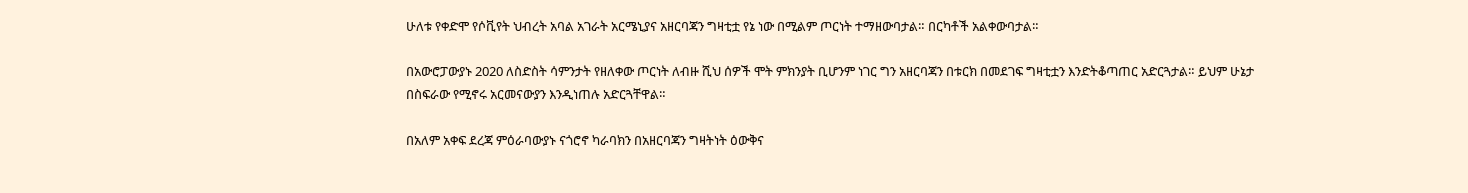ሁለቱ የቀድሞ የሶቪየት ህብረት አባል አገራት አርሜኒያና አዘርባጃን ግዛቲቷ የኔ ነው በሚልም ጦርነት ተማዘውባታል። በርካቶች አልቀውባታል።

በአውሮፓውያኑ 2020 ለስድስት ሳምንታት የዘለቀው ጦርነት ለብዙ ሺህ ሰዎች ሞት ምክንያት ቢሆንም ነገር ግን አዘርባጃን በቱርክ በመደገፍ ግዛቲቷን እንድትቆጣጠር አድርጓታል። ይህም ሁኔታ በስፍራው የሚኖሩ አርመናውያን እንዲነጠሉ አድርጓቸዋል።

በአለም አቀፍ ደረጃ ምዕራባውያኑ ናጎሮኖ ካራባክን በአዘርባጃን ግዛትነት ዕውቅና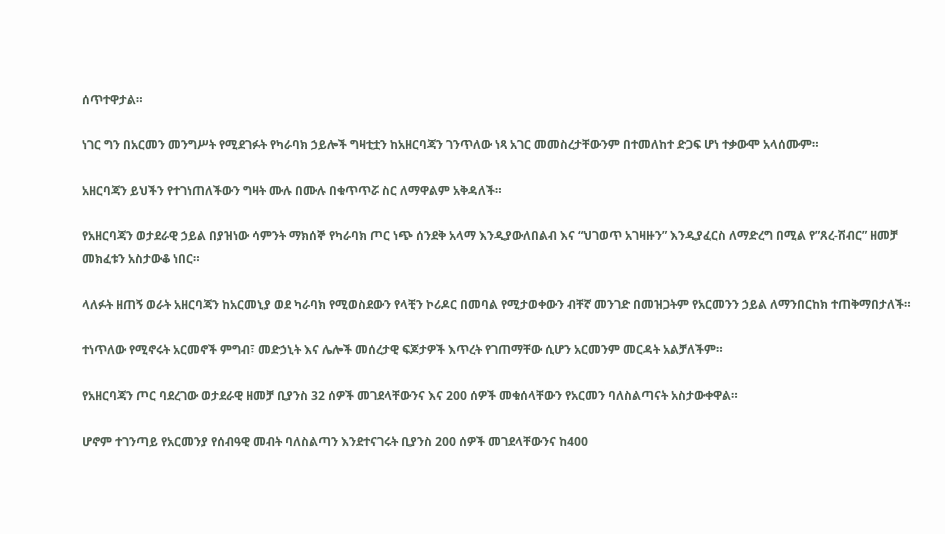ሰጥተዋታል።

ነገር ግን በአርመን መንግሥት የሚደገፉት የካራባክ ኃይሎች ግዛቲቷን ከአዘርባጃን ገንጥለው ነጻ አገር መመስረታቸውንም በተመለከተ ድጋፍ ሆነ ተቃውሞ አላሰሙም።

አዘርባጃን ይህችን የተገነጠለችውን ግዛት ሙሉ በሙሉ በቁጥጥሯ ስር ለማዋልም አቅዳለች።

የአዘርባጃን ወታደራዊ ኃይል በያዝነው ሳምንት ማክሰኞ የካራባክ ጦር ነጭ ሰንደቅ አላማ እንዲያውለበልብ እና “ህገወጥ አገዛዙን” እንዲያፈርስ ለማድረግ በሚል የ”ጸረ-ሽብር” ዘመቻ መክፈቱን አስታውቆ ነበር።

ላለፉት ዘጠኝ ወራት አዘርባጃን ከአርመኒያ ወደ ካራባክ የሚወስደውን የላቺን ኮሪዶር በመባል የሚታወቀውን ብቸኛ መንገድ በመዝጋትም የአርመንን ኃይል ለማንበርከክ ተጠቅማበታለች።

ተነጥለው የሚኖሩት አርመኖች ምግብ፣ መድኃኒት እና ሌሎች መሰረታዊ ፍጆታዎች እጥረት የገጠማቸው ሲሆን አርመንም መርዳት አልቻለችም።

የአዘርባጃን ጦር ባደረገው ወታደራዊ ዘመቻ ቢያንስ 32 ሰዎች መገደላቸውንና እና 200 ሰዎች መቁሰላቸውን የአርመን ባለስልጣናት አስታውቀዋል።

ሆኖም ተገንጣይ የአርመንያ የሰብዓዊ መብት ባለስልጣን እንደተናገሩት ቢያንስ 200 ሰዎች መገደላቸውንና ከ400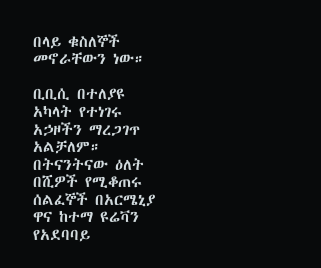በላይ ቁስለኞች መኖራቸውን ነው።

ቢቢሲ በተለያዩ አካላት የተነገሩ አኃዞችን ማረጋገጥ አልቻለም። በትናንትናው ዕለት በሺዎች የሚቆጠሩ ሰልፈኞች በአርሜኒያ ዋና ከተማ ዩሬቫን የአደባባይ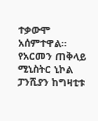ተቃውሞ አሰምተዋል። የአርመን ጠቅላይ ሚኒስትር ኒኮል ፓንሺያን ከግዛቲቱ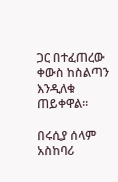ጋር በተፈጠረው ቀውስ ከስልጣን እንዲለቁ ጠይቀዋል።

በሩሲያ ሰላም አስከባሪ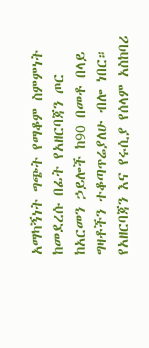አማካኝነት ግጭት የማቆም ስምምነት ከመደረሱ በፊት የአዘርባጃን ጦር ከአርመን ኃይሎች ከ90 በመቶ በላይ ግዛቶችን ተቆጣጥሬያለሁ ብሎ ነበር። የአዘርባጃን እና የሩሲያ የሰላም አስከባሪ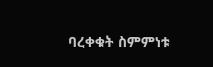ባረቀቁት ስምምነቱ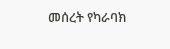መሰረት የካራባክ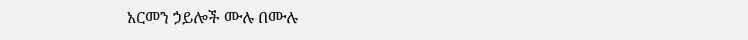አርመን ኃይሎች ሙሉ በሙሉ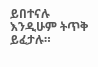ይበተናሉ እንዲሁም ትጥቅ ይፈታሉ።